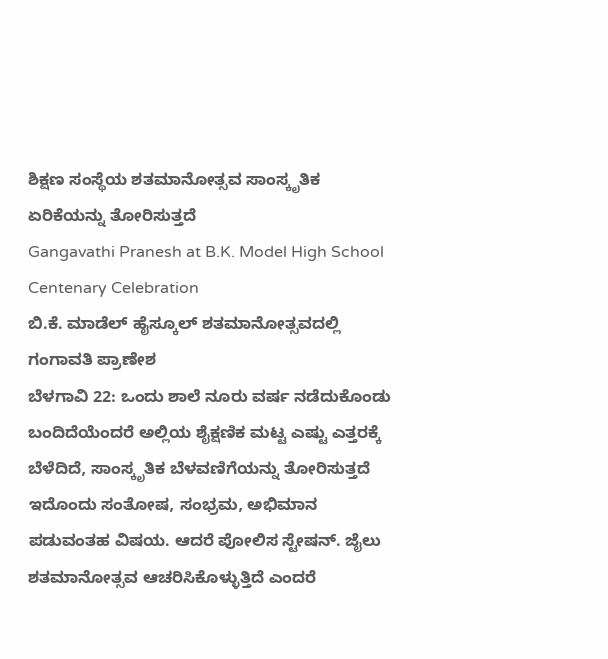ಶಿಕ್ಷಣ ಸಂಸ್ಥೆಯ ಶತಮಾನೋತ್ಸವ ಸಾಂಸ್ಕೃತಿಕ ಏರಿಕೆಯನ್ನು ತೋರಿಸುತ್ತದೆ
Gangavathi Pranesh at B.K. Model High School Centenary Celebration
ಬಿ.ಕೆ. ಮಾಡೆಲ್ ಹೈಸ್ಕೂಲ್ ಶತಮಾನೋತ್ಸವದಲ್ಲಿ ಗಂಗಾವತಿ ಪ್ರಾಣೇಶ
ಬೆಳಗಾವಿ 22: ಒಂದು ಶಾಲೆ ನೂರು ವರ್ಷ ನಡೆದುಕೊಂಡು ಬಂದಿದೆಯೆಂದರೆ ಅಲ್ಲಿಯ ಶೈಕ್ಷಣಿಕ ಮಟ್ಟ ಎಷ್ಟು ಎತ್ತರಕ್ಕೆ ಬೆಳೆದಿದೆ, ಸಾಂಸ್ಕೃತಿಕ ಬೆಳವಣಿಗೆಯನ್ನು ತೋರಿಸುತ್ತದೆ ಇದೊಂದು ಸಂತೋಷ, ಸಂಭ್ರಮ, ಅಭಿಮಾನ ಪಡುವಂತಹ ವಿಷಯ. ಆದರೆ ಪೋಲಿಸ ಸ್ಟೇಷನ್. ಜೈಲು ಶತಮಾನೋತ್ಸವ ಆಚರಿಸಿಕೊಳ್ಳುತ್ತಿದೆ ಎಂದರೆ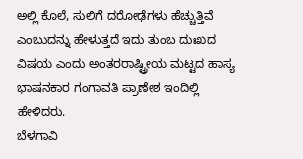ಅಲ್ಲಿ ಕೊಲೆ, ಸುಲಿಗೆ ದರೋಢೆಗಳು ಹೆಚ್ಚುತ್ತಿವೆ ಎಂಬುದನ್ನು ಹೇಳುತ್ತದೆ ಇದು ತುಂಬ ದುಃಖದ ವಿಷಯ ಎಂದು ಅಂತರರಾಷ್ಟ್ರೀಯ ಮಟ್ಟದ ಹಾಸ್ಯ ಭಾಷನಕಾರ ಗಂಗಾವತಿ ಪ್ರಾಣೇಶ ಇಂದಿಲ್ಲಿ ಹೇಳಿದರು.
ಬೆಳಗಾವಿ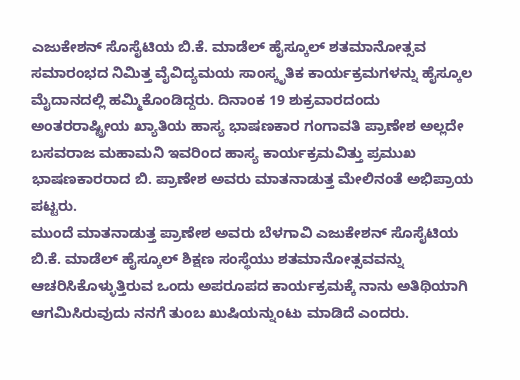ಎಜುಕೇಶನ್ ಸೊಸೈಟಿಯ ಬಿ.ಕೆ. ಮಾಡೆಲ್ ಹೈಸ್ಕೂಲ್ ಶತಮಾನೋತ್ಸವ ಸಮಾರಂಭದ ನಿಮಿತ್ತ ವೈವಿದ್ಯಮಯ ಸಾಂಸ್ಕೃತಿಕ ಕಾರ್ಯಕ್ರಮಗಳನ್ನು ಹೈಸ್ಕೂಲ ಮೈದಾನದಲ್ಲಿ ಹಮ್ಮಿಕೊಂಡಿದ್ದರು. ದಿನಾಂಕ 19 ಶುಕ್ರವಾರದಂದು ಅಂತರರಾಷ್ಟ್ರೀಯ ಖ್ಯಾತಿಯ ಹಾಸ್ಯ ಭಾಷಣಕಾರ ಗಂಗಾವತಿ ಪ್ರಾಣೇಶ ಅಲ್ಲದೇ ಬಸವರಾಜ ಮಹಾಮನಿ ಇವರಿಂದ ಹಾಸ್ಯ ಕಾರ್ಯಕ್ರಮವಿತ್ತು ಪ್ರಮುಖ ಭಾಷಣಕಾರರಾದ ಬಿ. ಪ್ರಾಣೇಶ ಅವರು ಮಾತನಾಡುತ್ತ ಮೇಲಿನಂತೆ ಅಭಿಪ್ರಾಯ ಪಟ್ಟರು.
ಮುಂದೆ ಮಾತನಾಡುತ್ತ ಪ್ರಾಣೇಶ ಅವರು ಬೆಳಗಾವಿ ಎಜುಕೇಶನ್ ಸೊಸೈಟಿಯ ಬಿ.ಕೆ. ಮಾಡೆಲ್ ಹೈಸ್ಕೂಲ್ ಶಿಕ್ಷಣ ಸಂಸ್ಥೆಯು ಶತಮಾನೋತ್ಸವವನ್ನು ಆಚರಿಸಿಕೊಳ್ಳುತ್ತಿರುವ ಒಂದು ಅಪರೂಪದ ಕಾರ್ಯಕ್ರಮಕ್ಕೆ ನಾನು ಅತಿಥಿಯಾಗಿ ಆಗಮಿಸಿರುವುದು ನನಗೆ ತುಂಬ ಖುಷಿಯನ್ನುಂಟು ಮಾಡಿದೆ ಎಂದರು.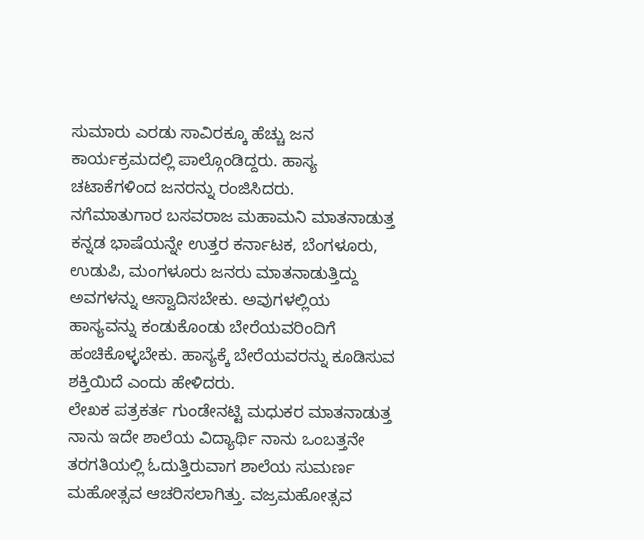ಸುಮಾರು ಎರಡು ಸಾವಿರಕ್ಕೂ ಹೆಚ್ಚು ಜನ ಕಾರ್ಯಕ್ರಮದಲ್ಲಿ ಪಾಲ್ಗೊಂಡಿದ್ದರು. ಹಾಸ್ಯ ಚಟಾಕೆಗಳಿಂದ ಜನರನ್ನು ರಂಜಿಸಿದರು.
ನಗೆಮಾತುಗಾರ ಬಸವರಾಜ ಮಹಾಮನಿ ಮಾತನಾಡುತ್ತ ಕನ್ನಡ ಭಾಷೆಯನ್ನೇ ಉತ್ತರ ಕರ್ನಾಟಕ, ಬೆಂಗಳೂರು, ಉಡುಪಿ, ಮಂಗಳೂರು ಜನರು ಮಾತನಾಡುತ್ತಿದ್ದು ಅವಗಳನ್ನು ಆಸ್ವಾದಿಸಬೇಕು. ಅವುಗಳಲ್ಲಿಯ ಹಾಸ್ಯವನ್ನು ಕಂಡುಕೊಂಡು ಬೇರೆಯವರಿಂದಿಗೆ ಹಂಚಿಕೊಳ್ಳಬೇಕು. ಹಾಸ್ಯಕ್ಕೆ ಬೇರೆಯವರನ್ನು ಕೂಡಿಸುವ ಶಕ್ತಿಯಿದೆ ಎಂದು ಹೇಳಿದರು.
ಲೇಖಕ ಪತ್ರಕರ್ತ ಗುಂಡೇನಟ್ಟಿ ಮಧುಕರ ಮಾತನಾಡುತ್ತ ನಾನು ಇದೇ ಶಾಲೆಯ ವಿದ್ಯಾರ್ಥಿ ನಾನು ಒಂಬತ್ತನೇ ತರಗತಿಯಲ್ಲಿ ಓದುತ್ತಿರುವಾಗ ಶಾಲೆಯ ಸುಮರ್ಣ ಮಹೋತ್ಸವ ಆಚರಿಸಲಾಗಿತ್ತು. ವಜ್ರಮಹೋತ್ಸವ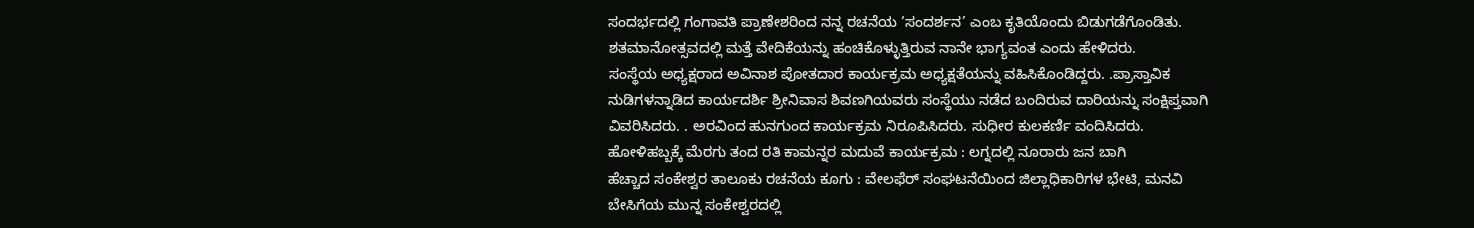ಸಂದರ್ಭದಲ್ಲಿ ಗಂಗಾವತಿ ಪ್ರಾಣೇಶರಿಂದ ನನ್ನ ರಚನೆಯ ‘ಸಂದರ್ಶನ’ ಎಂಬ ಕೃತಿಯೊಂದು ಬಿಡುಗಡೆಗೊಂಡಿತು. ಶತಮಾನೋತ್ಸವದಲ್ಲಿ ಮತ್ತೆ ವೇದಿಕೆಯನ್ನು ಹಂಚಿಕೊಳ್ಳುತ್ತಿರುವ ನಾನೇ ಭಾಗ್ಯವಂತ ಎಂದು ಹೇಳಿದರು.
ಸಂಸ್ಥೆಯ ಅಧ್ಯಕ್ಷರಾದ ಅವಿನಾಶ ಪೋತದಾರ ಕಾರ್ಯಕ್ರಮ ಅಧ್ಯಕ್ಷತೆಯನ್ನು ವಹಿಸಿಕೊಂಡಿದ್ದರು. .ಪ್ರಾಸ್ತಾವಿಕ ನುಡಿಗಳನ್ನಾಡಿದ ಕಾರ್ಯದರ್ಶಿ ಶ್ರೀನಿವಾಸ ಶಿವಣಗಿಯವರು ಸಂಸ್ಥೆಯು ನಡೆದ ಬಂದಿರುವ ದಾರಿಯನ್ನು ಸಂಕ್ಷಿಪ್ತವಾಗಿ ವಿವರಿಸಿದರು. . ಅರವಿಂದ ಹುನಗುಂದ ಕಾರ್ಯಕ್ರಮ ನಿರೂಪಿಸಿದರು. ಸುಧೀರ ಕುಲಕರ್ಣಿ ವಂದಿಸಿದರು.
ಹೋಳಿಹಬ್ಬಕ್ಕೆ ಮೆರಗು ತಂದ ರತಿ ಕಾಮನ್ನರ ಮದುವೆ ಕಾರ್ಯಕ್ರಮ : ಲಗ್ನದಲ್ಲಿ ನೂರಾರು ಜನ ಬಾಗಿ
ಹೆಚ್ಚಾದ ಸಂಕೇಶ್ವರ ತಾಲೂಕು ರಚನೆಯ ಕೂಗು : ವೇಲಫೆರ್ ಸಂಘಟನೆಯಿಂದ ಜಿಲ್ಲಾಧಿಕಾರಿಗಳ ಭೇಟಿ, ಮನವಿ
ಬೇಸಿಗೆಯ ಮುನ್ನ ಸಂಕೇಶ್ವರದಲ್ಲಿ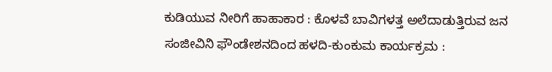ಕುಡಿಯುವ ನೀರಿಗೆ ಹಾಹಾಕಾರ : ಕೊಳವೆ ಬಾವಿಗಳತ್ತ ಅಲೆದಾಡುತ್ತಿರುವ ಜನ
ಸಂಜೀವಿನಿ ಫೌಂಡೇಶನದಿಂದ ಹಳದಿ-ಕುಂಕುಮ ಕಾರ್ಯಕ್ರಮ :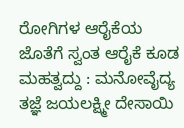ರೋಗಿಗಳ ಆರೈಕೆಯ ಜೊತೆಗೆ ಸ್ವಂತ ಆರೈಕೆ ಕೂಡ ಮಹತ್ವದ್ದು : ಮನೋವೈದ್ಯ ತಜ್ಞೆ ಜಯಲಕ್ಷ್ಮೀ ದೇಸಾಯಿ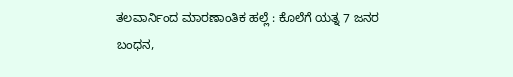ತಲವಾರ್ನಿಂದ ಮಾರಣಾಂತಿಕ ಹಲ್ಲೆ : ಕೊಲೆಗೆ ಯತ್ನ 7 ಜನರ ಬಂಧನ,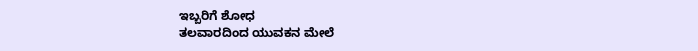ಇಬ್ಬರಿಗೆ ಶೋಧ
ತಲವಾರದಿಂದ ಯುವಕನ ಮೇಲೆ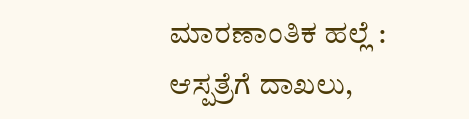ಮಾರಣಾಂತಿಕ ಹಲ್ಲೆ : ಆಸ್ಪತ್ರೆಗೆ ದಾಖಲು,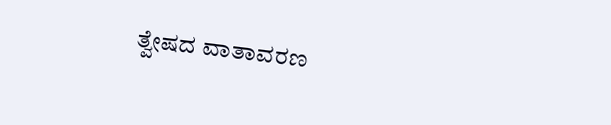ತ್ವೇಷದ ವಾತಾವರಣ